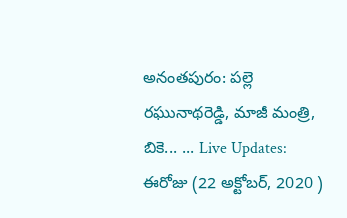అనంతపురం: పల్లె రఘునాథరెడ్డి, మాజీ మంత్రి, బికె... ... Live Updates: ఈరోజు (22 అక్టోబర్, 2020 )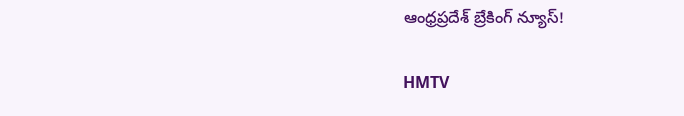ఆంధ్రప్రదేశ్ బ్రేకింగ్ న్యూస్!

HMTV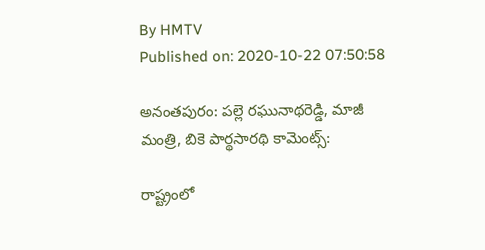By HMTV
Published on: 2020-10-22 07:50:58

అనంతపురం: పల్లె రఘునాథరెడ్డి, మాజీ మంత్రి, బికె పార్థసారథి కామెంట్స్:

రాష్ట్రంలో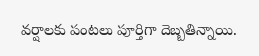వర్షాలకు పంటలు పూర్తిగా దెబ్బతిన్నాయి.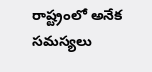రాష్ట్రంలో అనేక సమస్యలు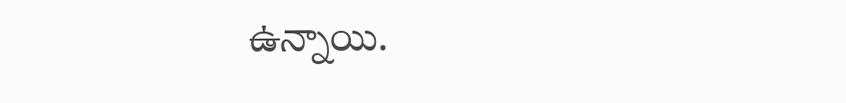ఉన్నాయి.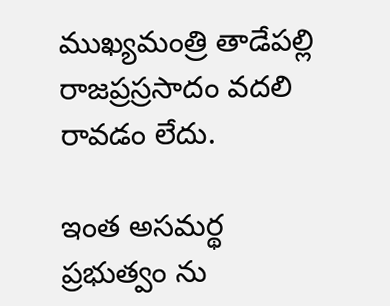ముఖ్యమంత్రి తాడేపల్లి రాజప్రస్రసాదం వదలి రావడం లేదు.

ఇంత అసమర్థ ప్రభుత్వం ను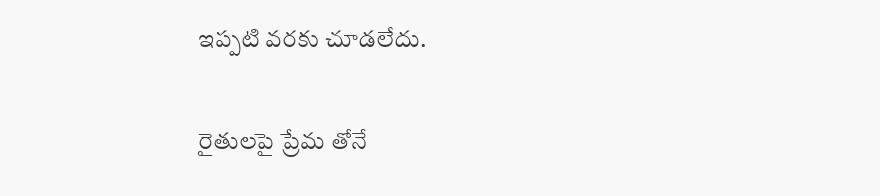ఇప్పటి వరకు చూడలేదు.

రైతులపై ప్రేమ తోనే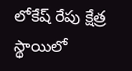లోకేష్ రేపు క్షేత్ర స్థాయిలో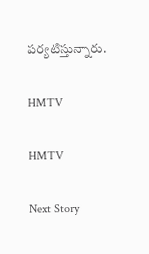పర్యటిస్తున్నారు.

HMTV

HMTV

Next Story